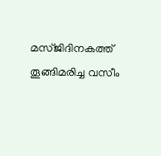മസ്ജിദിനകത്ത് തൂങ്ങിമരിച്ച വസീം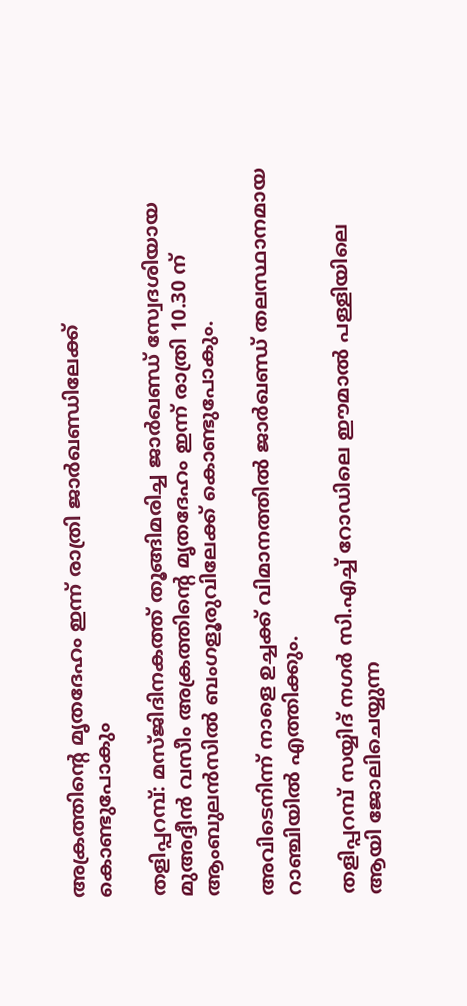അക്രത്തിന്റെ മൃതദേഹം ഇന്ന് രാത്രി ജാര്‍ഖണ്ഡിലേക്ക് കൊണ്ടുപോകും

തളിപ്പറമ്പ്: മസ്ജിദിനകത്ത് തൂങ്ങിമരിച്ച ജാര്‍ഖണ്ഡ് സ്വേദശിയായ മുഅദ്ദീന്‍ വസീം അക്രത്തിന്റെ മൃതദേഹം ഇന്ന് രാത്രി 10.30 ന് ആംബുലന്‍സില്‍ ബംഗളൂരുവിലേക്ക് കൊണ്ടുപോകും.

അവിടെനിന്ന് നാളെ ഉച്ചക്ക് വിമാനത്തില്‍ ജാര്‍ഖണ്ഡ് തലസ്ഥാനമായ റാഞ്ചിയില്‍ എത്തിക്കും.

തളിപ്പറമ്പ് സയ്യിദ് നഗര്‍ സി.എച്ച് റോഡിലെ ഈമാല്‍ പള്ളിയിലെ ആയി ജോലിചെയ്യുന്ന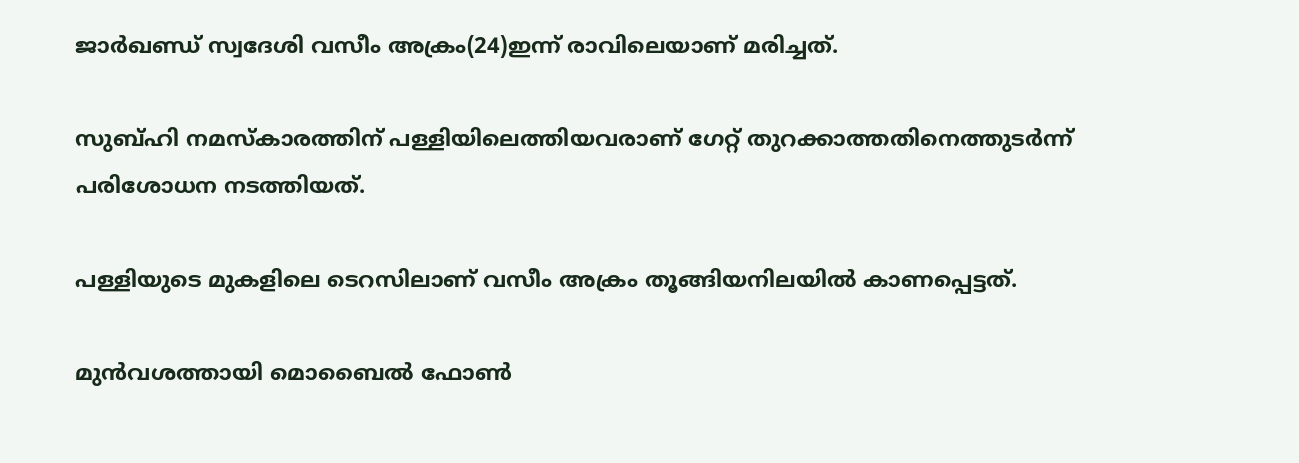ജാര്‍ഖണ്ഡ് സ്വദേശി വസീം അക്രം(24)ഇന്ന് രാവിലെയാണ് മരിച്ചത്.

സുബ്ഹി നമസ്‌കാരത്തിന് പള്ളിയിലെത്തിയവരാണ് ഗേറ്റ് തുറക്കാത്തതിനെത്തുടര്‍ന്ന് പരിശോധന നടത്തിയത്.

പള്ളിയുടെ മുകളിലെ ടെറസിലാണ് വസീം അക്രം തൂങ്ങിയനിലയില്‍ കാണപ്പെട്ടത്.

മുന്‍വശത്തായി മൊബൈല്‍ ഫോണ്‍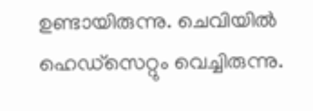ഉണ്ടായിരുന്നു. ചെവിയില്‍ ഹെഡ്‌സെറ്റും വെച്ചിരുന്നു.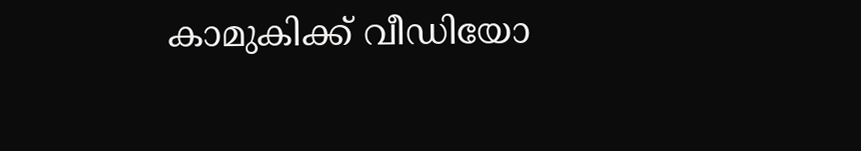കാമുകിക്ക് വീഡിയോ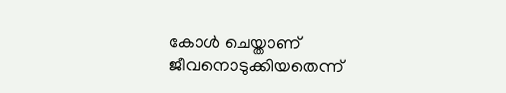കോള്‍ ചെയ്താണ് ജീവനൊടുക്കിയതെന്ന്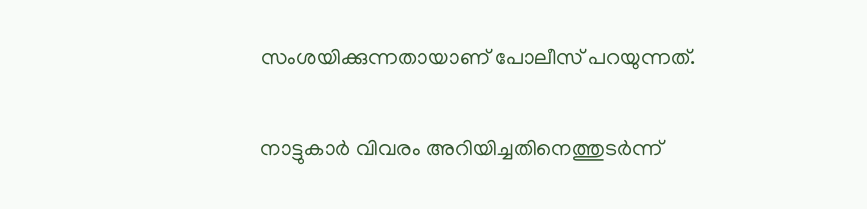സംശയിക്കുന്നതായാണ് പോലീസ് പറയുന്നത്.

നാട്ടുകാര്‍ വിവരം അറിയിച്ചതിനെത്തുടര്‍ന്ന്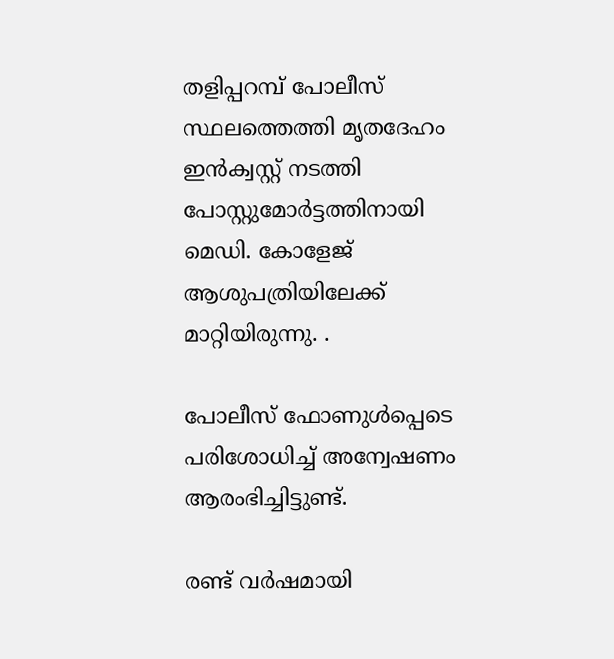തളിപ്പറമ്പ് പോലീസ് സ്ഥലത്തെത്തി മൃതദേഹം ഇന്‍ക്വസ്റ്റ് നടത്തി പോസ്റ്റുമോര്‍ട്ടത്തിനായി മെഡി. കോളേജ് ആശുപത്രിയിലേക്ക് മാറ്റിയിരുന്നു. .

പോലീസ് ഫോണുള്‍പ്പെടെ പരിശോധിച്ച് അന്വേഷണം ആരംഭിച്ചിട്ടുണ്ട്.

രണ്ട് വര്‍ഷമായി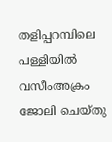തളിപ്പറമ്പിലെ പള്ളിയില്‍ വസീംഅക്രം ജോലി ചെയ്തു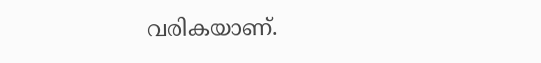വരികയാണ്.